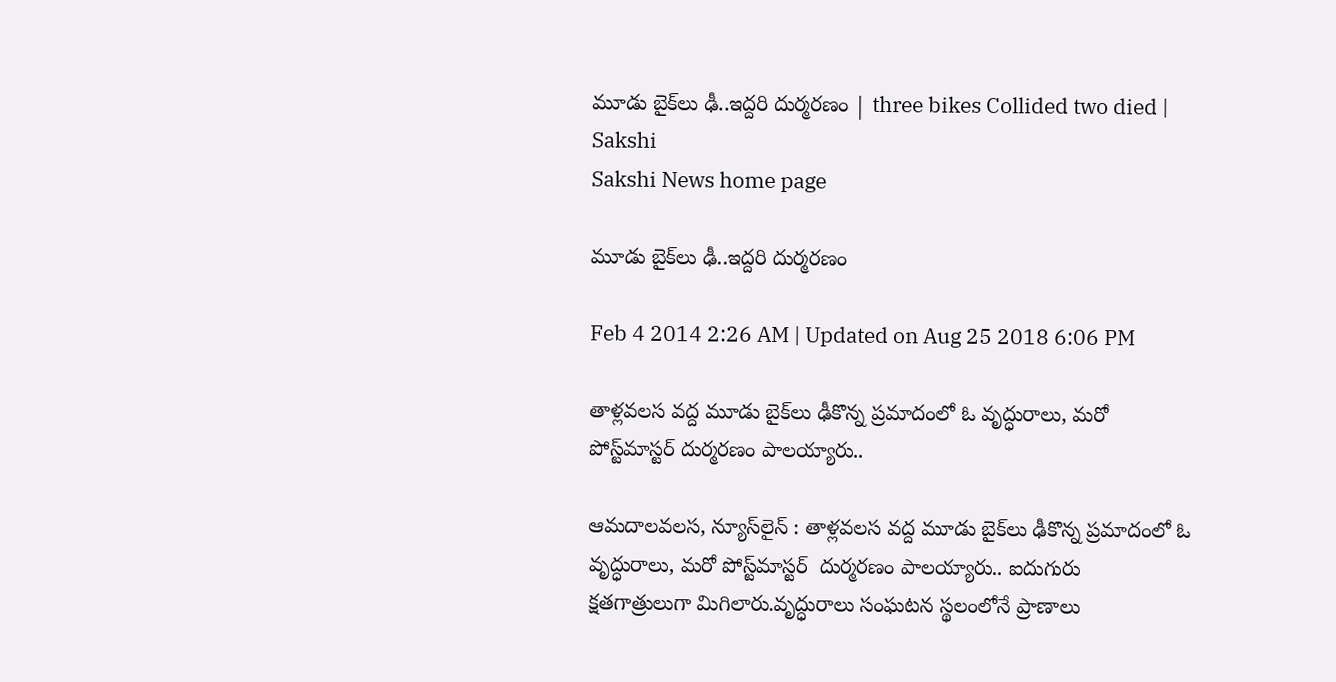మూడు బైక్‌లు ఢీ..ఇద్దరి దుర్మరణం | three bikes Collided two died | Sakshi
Sakshi News home page

మూడు బైక్‌లు ఢీ..ఇద్దరి దుర్మరణం

Feb 4 2014 2:26 AM | Updated on Aug 25 2018 6:06 PM

తాళ్లవలస వద్ద మూడు బైక్‌లు ఢీకొన్న ప్రమాదంలో ఓ వృద్ధురాలు, మరో పోస్ట్‌మాస్టర్ దుర్మరణం పాలయ్యారు..

ఆమదాలవలస, న్యూస్‌లైన్ : తాళ్లవలస వద్ద మూడు బైక్‌లు ఢీకొన్న ప్రమాదంలో ఓ వృద్ధురాలు, మరో పోస్ట్‌మాస్టర్  దుర్మరణం పాలయ్యారు.. ఐదుగురు  క్షతగాత్రులుగా మిగిలారు.వృద్ధురాలు సంఘటన స్థలంలోనే ప్రాణాలు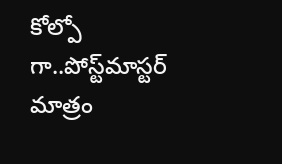కోల్పో గా..పోస్ట్‌మాస్టర్ మాత్రం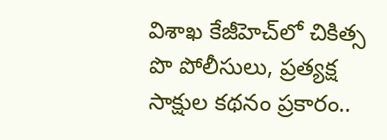విశాఖ కేజీహెచ్‌లో చికిత్స పొ పోలీసులు, ప్రత్యక్ష సాక్షుల కథనం ప్రకారం..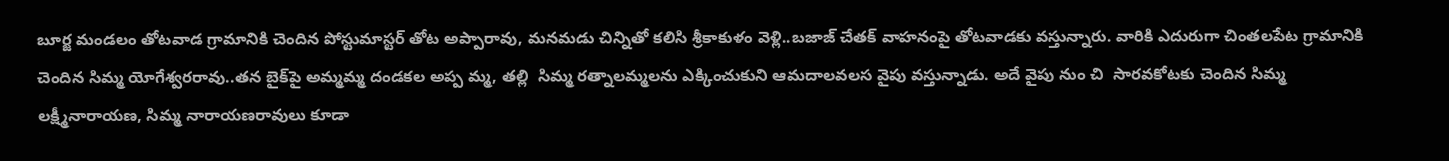బూర్జ మండలం తోటవాడ గ్రామానికి చెందిన పోస్టుమాస్టర్ తోట అప్పారావు, మనమడు చిన్నితో కలిసి శ్రీకాకుళం వెళ్లి..బజాజ్ చేతక్ వాహనంపై తోటవాడకు వస్తున్నారు. వారికి ఎదురుగా చింతలపేట గ్రామానికి చెందిన సిమ్మ యోగేశ్వరరావు..తన బైక్‌పై అమ్మమ్మ దండకల అప్ప మ్మ, తల్లి  సిమ్మ రత్నాలమ్మలను ఎక్కించుకుని ఆమదాలవలస వైపు వస్తున్నాడు. అదే వైపు నుం చి  సారవకోటకు చెందిన సిమ్మ లక్ష్మీనారాయణ, సిమ్మ నారాయణరావులు కూడా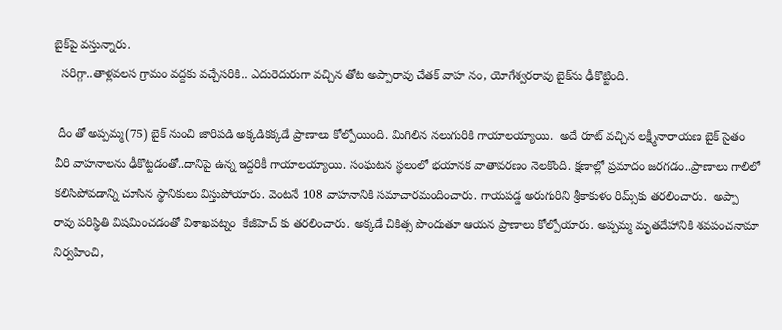బైక్‌పై వస్తున్నారు.
  సరిగ్గా..తాళ్లవలస గ్రామం వద్దకు వచ్చేసరికి.. ఎదురెదురుగా వచ్చిన తోట అప్పారావు చేతక్ వాహ నం, యోగేశ్వరరావు బైక్‌ను ఢీకొట్టింది.

 దీం తో అప్పమ్మ(75) బైక్ నుంచి జారిపడి అక్కడికక్కడే ప్రాణాలు కోల్పోయింది. మిగిలిన నలుగురికి గాయాలయ్యాయి.  అదే రూట్ వచ్చిన లక్ష్మీనారాయణ బైక్ సైతం వీరి వాహనాలను ఢీకొట్టడంతో..దానిపై ఉన్న ఇద్దరికీ గాయాలయ్యాయి. సంఘటన స్థలంలో భయానక వాతావరణం నెలకొంది. క్షణాల్లో ప్రమాదం జరగడం..ప్రాణాలు గాలిలో కలిసిపోవడాన్ని చూసిన స్థానికులు విస్తుపోయారు. వెంటనే 108 వాహనానికి సమాచారమందించారు. గాయపడ్డ అరుగురిని శ్రీకాకుళం రిమ్స్‌కు తరలించారు.  అప్పా రావు పరిస్థితి విషమించడంతో విశాఖపట్నం  కేజీహెచ్ కు తరలించారు. అక్కడే చికిత్స పొందుతూ ఆయన ప్రాణాలు కోల్పోయారు. అప్పమ్మ మృతదేహానికి శవపంచనామా నిర్వహించి,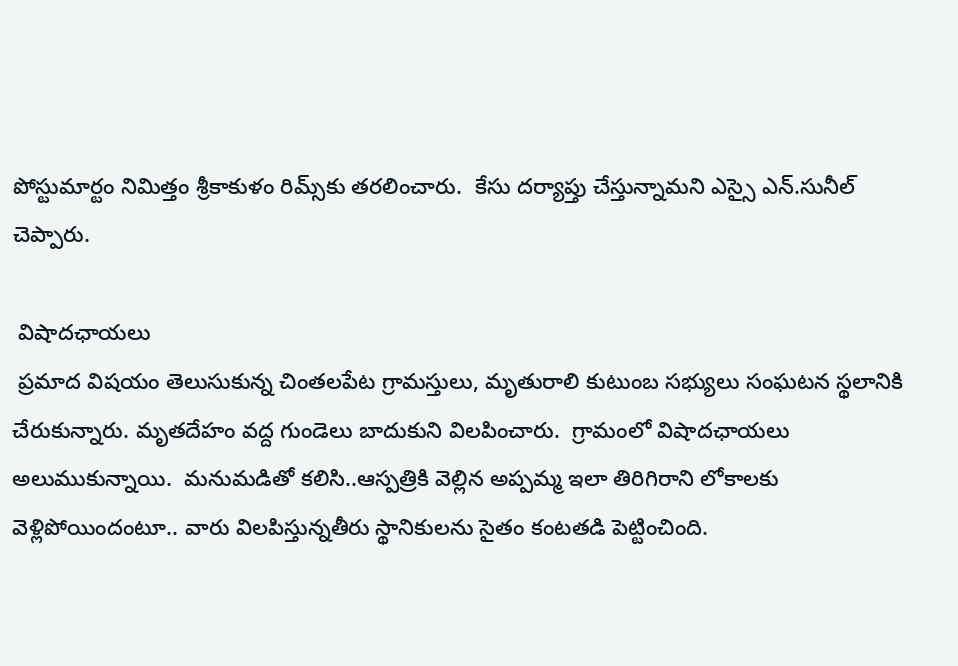పోస్టుమార్టం నిమిత్తం శ్రీకాకుళం రిమ్స్‌కు తరలించారు.  కేసు దర్యాప్తు చేస్తున్నామని ఎస్సై ఎన్.సునీల్ చెప్పారు.

 విషాదఛాయలు
 ప్రమాద విషయం తెలుసుకున్న చింతలపేట గ్రామస్తులు, మృతురాలి కుటుంబ సభ్యులు సంఘటన స్థలానికి చేరుకున్నారు. మృతదేహం వద్ద గుండెలు బాదుకుని విలపించారు.  గ్రామంలో విషాదఛాయలు అలుముకున్నాయి.  మనుమడితో కలిసి..ఆస్పత్రికి వెల్లిన అప్పమ్మ ఇలా తిరిగిరాని లోకాలకు వెళ్లిపోయిందంటూ.. వారు విలపిస్తున్నతీరు స్థానికులను సైతం కంటతడి పెట్టించింది.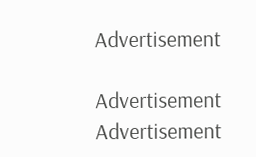Advertisement

Advertisement
Advertisement